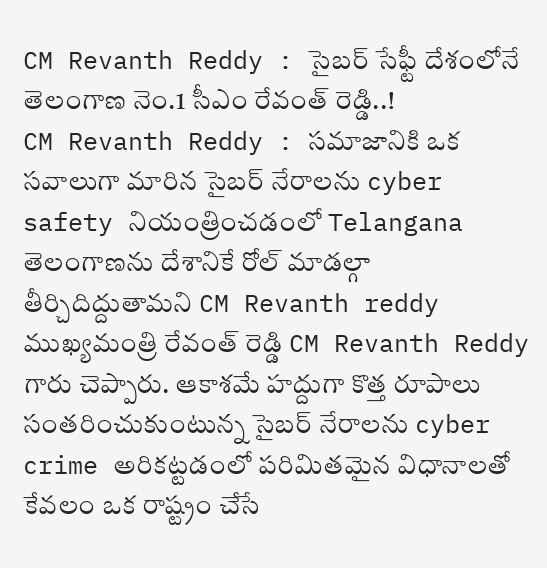CM Revanth Reddy : సైబర్ సేఫ్టీ దేశంలోనే తెలంగాణ నెం.1 సీఎం రేవంత్ రెడ్డి..!
CM Revanth Reddy : సమాజానికి ఒక సవాలుగా మారిన సైబర్ నేరాలను cyber safety నియంత్రించడంలో Telangana తెలంగాణను దేశానికే రోల్ మాడల్గా తీర్చిదిద్దుతామని CM Revanth reddy ముఖ్యమంత్రి రేవంత్ రెడ్డి CM Revanth Reddy గారు చెప్పారు. ఆకాశమే హద్దుగా కొత్త రూపాలు సంతరించుకుంటున్న సైబర్ నేరాలను cyber crime అరికట్టడంలో పరిమితమైన విధానాలతో కేవలం ఒక రాష్ట్రం చేసే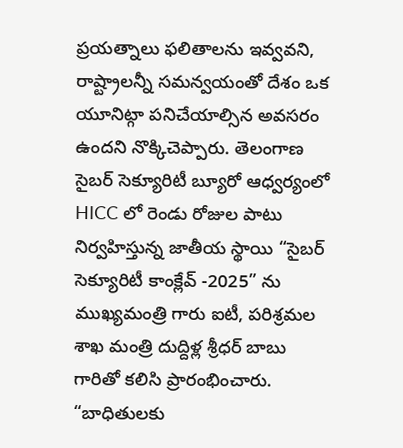ప్రయత్నాలు ఫలితాలను ఇవ్వవని, రాష్ట్రాలన్నీ సమన్వయంతో దేశం ఒక యూనిట్గా పనిచేయాల్సిన అవసరం ఉందని నొక్కిచెప్పారు. తెలంగాణ సైబర్ సెక్యూరిటీ బ్యూరో ఆధ్వర్యంలో HICC లో రెండు రోజుల పాటు నిర్వహిస్తున్న జాతీయ స్థాయి “సైబర్ సెక్యూరిటీ కాంక్లేవ్ -2025” ను ముఖ్యమంత్రి గారు ఐటీ, పరిశ్రమల శాఖ మంత్రి దుద్దిళ్ల శ్రీధర్ బాబు గారితో కలిసి ప్రారంభించారు. “బాధితులకు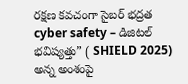రక్షణ కవచంగా సైబర్ భద్రత cyber safety – డిజిటల్ భవిష్యత్తు” ( SHIELD 2025) అన్న అంశంపై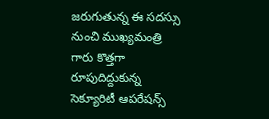జరుగుతున్న ఈ సదస్సు నుంచి ముఖ్యమంత్రి గారు కొత్తగా రూపుదిద్దుకున్న సెక్యూరిటీ ఆపరేషన్స్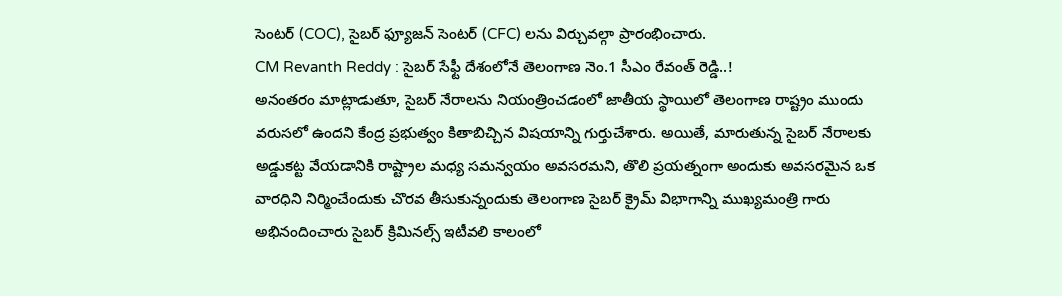సెంటర్ (COC), సైబర్ ఫ్యూజన్ సెంటర్ (CFC) లను విర్చువల్గా ప్రారంభించారు.
CM Revanth Reddy : సైబర్ సేఫ్టీ దేశంలోనే తెలంగాణ నెం.1 సీఎం రేవంత్ రెడ్డి..!
అనంతరం మాట్లాడుతూ, సైబర్ నేరాలను నియంత్రించడంలో జాతీయ స్థాయిలో తెలంగాణ రాష్ట్రం ముందు వరుసలో ఉందని కేంద్ర ప్రభుత్వం కితాబిచ్చిన విషయాన్ని గుర్తుచేశారు. అయితే, మారుతున్న సైబర్ నేరాలకు అడ్డుకట్ట వేయడానికి రాష్ట్రాల మధ్య సమన్వయం అవసరమని, తొలి ప్రయత్నంగా అందుకు అవసరమైన ఒక వారధిని నిర్మించేందుకు చొరవ తీసుకున్నందుకు తెలంగాణ సైబర్ క్రైమ్ విభాగాన్ని ముఖ్యమంత్రి గారు అభినందించారు సైబర్ క్రిమినల్స్ ఇటీవలి కాలంలో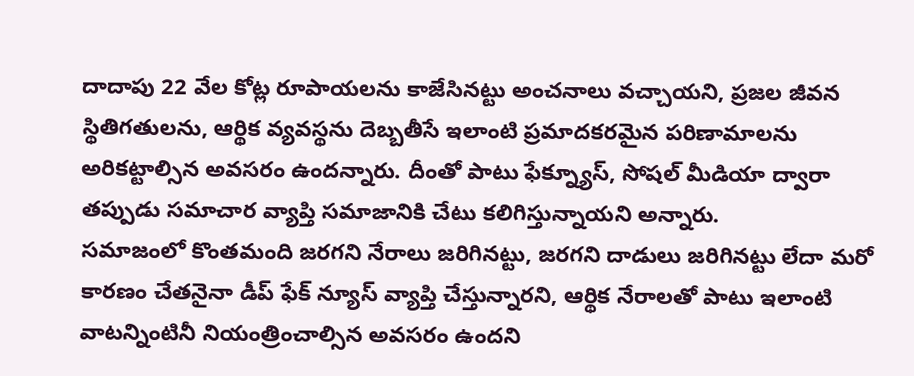దాదాపు 22 వేల కోట్ల రూపాయలను కాజేసినట్టు అంచనాలు వచ్చాయని, ప్రజల జీవన స్థితిగతులను, ఆర్థిక వ్యవస్థను దెబ్బతీసే ఇలాంటి ప్రమాదకరమైన పరిణామాలను అరికట్టాల్సిన అవసరం ఉందన్నారు. దీంతో పాటు ఫేక్న్యూస్, సోషల్ మీడియా ద్వారా తప్పుడు సమాచార వ్యాప్తి సమాజానికి చేటు కలిగిస్తున్నాయని అన్నారు.
సమాజంలో కొంతమంది జరగని నేరాలు జరిగినట్టు, జరగని దాడులు జరిగినట్టు లేదా మరో కారణం చేతనైనా డీప్ ఫేక్ న్యూస్ వ్యాప్తి చేస్తున్నారని, ఆర్థిక నేరాలతో పాటు ఇలాంటి వాటన్నింటినీ నియంత్రించాల్సిన అవసరం ఉందని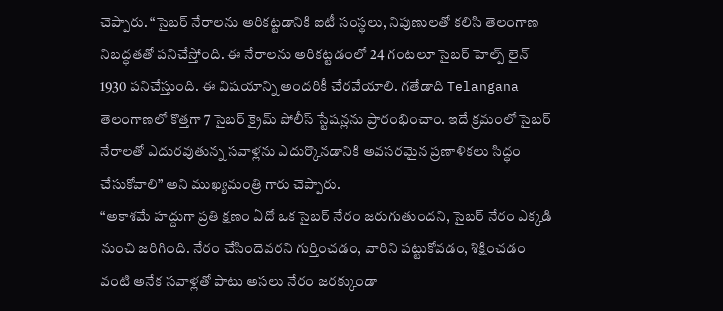చెప్పారు. “సైబర్ నేరాలను అరికట్టడానికి ఐటీ సంస్థలు, నిపుణులతో కలిసి తెలంగాణ నిబద్ధతతో పనిచేస్తోంది. ఈ నేరాలను అరికట్టడంలో 24 గంటలూ సైబర్ హెల్ప్ లైన్ 1930 పనిచేస్తుంది. ఈ విషయాన్ని అందరికీ చేరవేయాలి. గతేడాది Telangana తెలంగాణలో కొత్తగా 7 సైబర్ క్రైమ్ పోలీస్ స్టేషన్లను ప్రారంభించాం. ఇదే క్రమంలో సైబర్ నేరాలతో ఎదురవుతున్న సవాళ్లను ఎదుర్కొనడానికి అవసరమైన ప్రణాళికలు సిద్ధం చేసుకోవాలి” అని ముఖ్యమంత్రి గారు చెప్పారు.
“అకాశమే హద్దుగా ప్రతి క్షణం ఏదో ఒక సైబర్ నేరం జరుగుతుందని, సైబర్ నేరం ఎక్కడి నుంచి జరిగింది. నేరం చేసిందెవరని గుర్తించడం, వారిని పట్టుకోవడం, శిక్షించడం వంటి అనేక సవాళ్లతో పాటు అసలు నేరం జరక్కుండా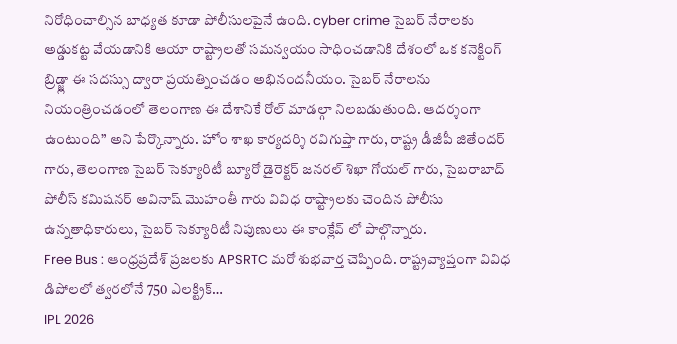నిరోధించాల్సిన బాధ్యత కూడా పోలీసులపైనే ఉంది. cyber crime సైబర్ నేరాలకు అడ్డుకట్ట వేయడానికి ఆయా రాష్ట్రాలతో సమన్వయం సాధించడానికి దేశంలో ఒక కనెక్టింగ్ బ్రిడ్జ్లా ఈ సదస్సు ద్వారా ప్రయత్నించడం అభినందనీయం. సైబర్ నేరాలను నియంత్రించడంలో తెలంగాణ ఈ దేశానికే రోల్ మాడల్గా నిలబడుతుంది. ఆదర్శంగా ఉంటుంది” అని పేర్కొన్నారు. హోం శాఖ కార్యదర్శి రవిగుప్తా గారు, రాష్ట్ర డీజీపీ జితేందర్ గారు, తెలంగాణ సైబర్ సెక్యూరిటీ బ్యూరో డైరెక్టర్ జనరల్ శిఖా గోయల్ గారు, సైబరాబాద్ పోలీస్ కమిషనర్ అవినాష్ మొహంతీ గారు వివిధ రాష్ట్రాలకు చెందిన పోలీసు ఉన్నతాధికారులు, సైబర్ సెక్యూరిటీ నిపుణులు ఈ కాంక్లేవ్ లో పాల్గొన్నారు.
Free Bus : ఆంధ్రప్రదేశ్ ప్రజలకు APSRTC మరో శుభవార్త చెప్పింది. రాష్ట్రవ్యాప్తంగా వివిధ డిపోలలో త్వరలోనే 750 ఎలక్ట్రిక్…
IPL 2026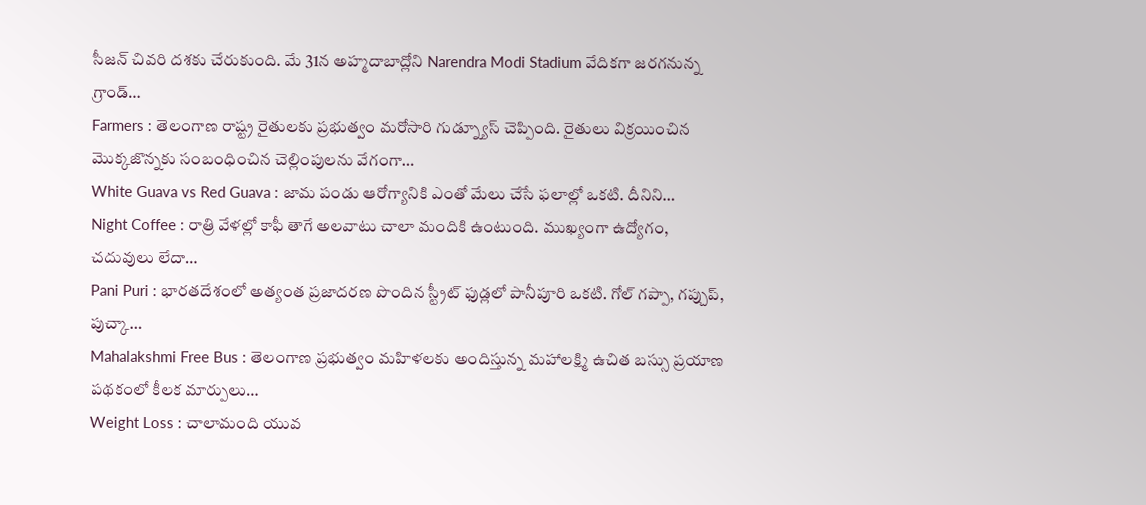సీజన్ చివరి దశకు చేరుకుంది. మే 31న అహ్మదాబాద్లోని Narendra Modi Stadium వేదికగా జరగనున్న గ్రాండ్…
Farmers : తెలంగాణ రాష్ట్ర రైతులకు ప్రభుత్వం మరోసారి గుడ్న్యూస్ చెప్పింది. రైతులు విక్రయించిన మొక్కజొన్నకు సంబంధించిన చెల్లింపులను వేగంగా…
White Guava vs Red Guava : జామ పండు ఆరోగ్యానికి ఎంతో మేలు చేసే ఫలాల్లో ఒకటి. దీనిని…
Night Coffee : రాత్రి వేళల్లో కాఫీ తాగే అలవాటు చాలా మందికి ఉంటుంది. ముఖ్యంగా ఉద్యోగం, చదువులు లేదా…
Pani Puri : భారతదేశంలో అత్యంత ప్రజాదరణ పొందిన స్ట్రీట్ ఫుడ్లలో పానీపూరి ఒకటి. గోల్ గప్పా, గప్చుప్, పుచ్కా…
Mahalakshmi Free Bus : తెలంగాణ ప్రభుత్వం మహిళలకు అందిస్తున్న మహాలక్ష్మి ఉచిత బస్సు ప్రయాణ పథకంలో కీలక మార్పులు…
Weight Loss : చాలామంది యువ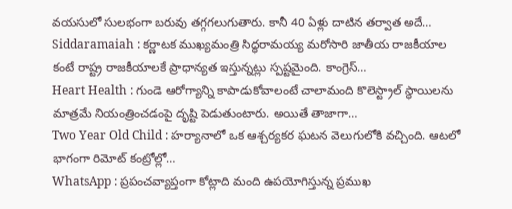వయసులో సులభంగా బరువు తగ్గగలుగుతారు. కానీ 40 ఏళ్లు దాటిన తర్వాత అదే…
Siddaramaiah : కర్ణాటక ముఖ్యమంత్రి సిద్ధరామయ్య మరోసారి జాతీయ రాజకీయాల కంటే రాష్ట్ర రాజకీయాలకే ప్రాధాన్యత ఇస్తున్నట్లు స్పష్టమైంది. కాంగ్రెస్…
Heart Health : గుండె ఆరోగ్యాన్ని కాపాడుకోవాలంటే చాలామంది కొలెస్ట్రాల్ స్థాయిలను మాత్రమే నియంత్రించడంపై దృష్టి పెడుతుంటారు. అయితే తాజాగా…
Two Year Old Child : హర్యానాలో ఒక ఆశ్చర్యకర ఘటన వెలుగులోకి వచ్చింది. ఆటలో భాగంగా రిమోట్ కంట్రోల్లో…
WhatsApp : ప్రపంచవ్యాప్తంగా కోట్లాది మంది ఉపయోగిస్తున్న ప్రముఖ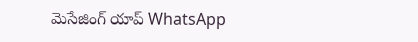మెసేజింగ్ యాప్ WhatsApp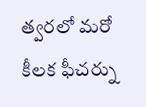త్వరలో మరో కీలక ఫీచర్ను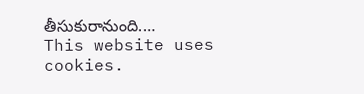తీసుకురానుంది.…
This website uses cookies.